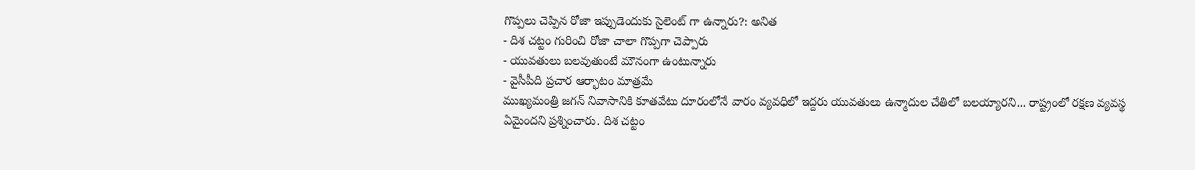గొప్పలు చెప్పిన రోజా ఇప్పుడెందుకు సైలెంట్ గా ఉన్నారు?: అనిత
- దిశ చట్టం గురించి రోజా చాలా గొప్పగా చెప్పారు
- యువతులు బలవుతుంటే మౌనంగా ఉంటున్నారు
- వైసీపీది ప్రచార ఆర్భాటం మాత్రమే
ముఖ్యమంత్రి జగన్ నివాసానికి కూతవేటు దూరంలోనే వారం వ్యవధిలో ఇద్దరు యువతులు ఉన్మాదుల చేతిలో బలయ్యారని... రాష్ట్రంలో రక్షణ వ్యవస్థ ఏమైందని ప్రశ్నించారు. దిశ చట్టం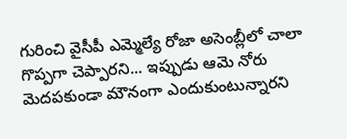గురించి వైసీపీ ఎమ్మెల్యే రోజా అసెంబ్లీలో చాలా గొప్పగా చెప్పారని... ఇప్పుడు ఆమె నోరు మెదపకుండా మౌనంగా ఎందుకుంటున్నారని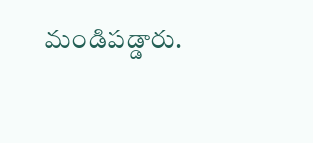మండిపడ్డారు.